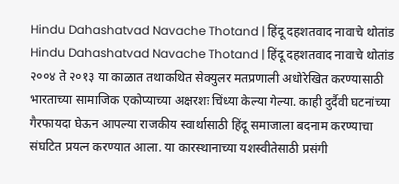Hindu Dahashatvad Navache Thotand | हिंदू दहशतवाद नावाचे थोतांड
Hindu Dahashatvad Navache Thotand | हिंदू दहशतवाद नावाचे थोतांड
२००४ ते २०१३ या काळात तथाकथित सेक्युलर मतप्रणाली अधोरेखित करण्यासाठी भारताच्या सामाजिक एकोप्याच्या अक्षरशः चिंध्या केल्या गेल्या. काही दुर्दैवी घटनांच्या गैरफायदा घेऊन आपल्या राजकीय स्वार्थासाठी हिंदू समाजाला बदनाम करण्याचा संघटित प्रयत्न करण्यात आला. या कारस्थानाच्या यशस्वीतेसाठी प्रसंगी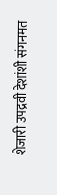शेजारी उपद्रवी देशांशी संगनमत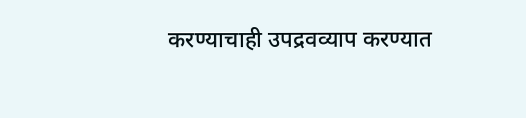करण्याचाही उपद्रवव्याप करण्यात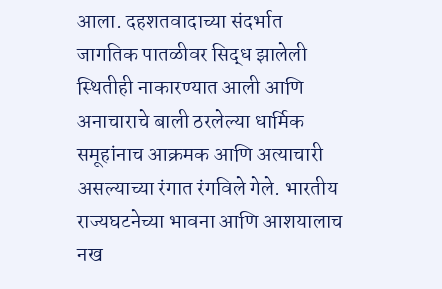आला. दहशतवादाच्या संदर्भात जागतिक पातळीवर सिद्ध झालेली स्थितीही नाकारण्यात आली आणि अनाचाराचे बाली ठरलेल्या धार्मिक समूहांनाच आक्रमक आणि अत्याचारी असल्याच्या रंगात रंगविले गेले. भारतीय राज्यघटनेच्या भावना आणि आशयालाच नख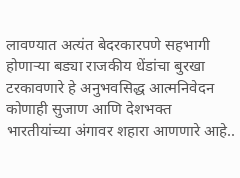लावण्यात अत्यंत बेदरकारपणे सहभागी होणाऱ्या बड्या राजकीय धेंडांचा बुरखा टरकावणारे हे अनुभवसिद्ध आत्मनिवेदन कोणाही सुजाण आणि देशभक्त भारतीयांच्या अंगावर शहारा आणणारे आहे..